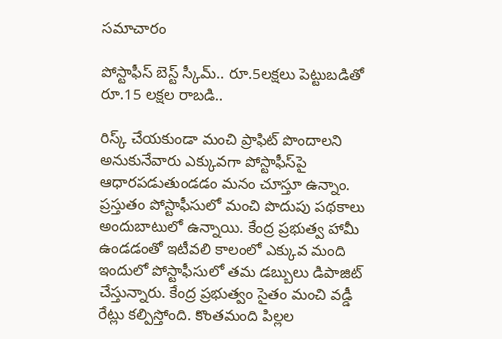స‌మాచారం

పోస్టాఫీస్ బెస్ట్ స్కీమ్.. రూ.5ల‌క్ష‌లు పెట్టుబ‌డితో రూ.15 ల‌క్షల రాబ‌డి..

రిస్క్ చేయ‌కుండా మంచి ప్రాఫిట్ పొందాల‌ని అనుకునేవారు ఎక్కువ‌గా పోస్టాఫీస్‌పై ఆధార‌ప‌డుతుండ‌డం మ‌నం చూస్తూ ఉన్నాం. ప్రస్తుతం పోస్టాఫీసులో మంచి పొదుపు పథకాలు అందుబాటులో ఉన్నాయి. కేంద్ర ప్రభుత్వ హామీ ఉండడంతో ఇటీవలి కాలంలో ఎక్కువ మంది ఇందులో పోస్టాఫీసులో తమ డబ్బులు డిపాజిట్ చేస్తున్నారు. కేంద్ర ప్రభుత్వం సైతం మంచి వడ్డీ రేట్లు కల్పిస్తోంది. కొంతమంది పిల్లల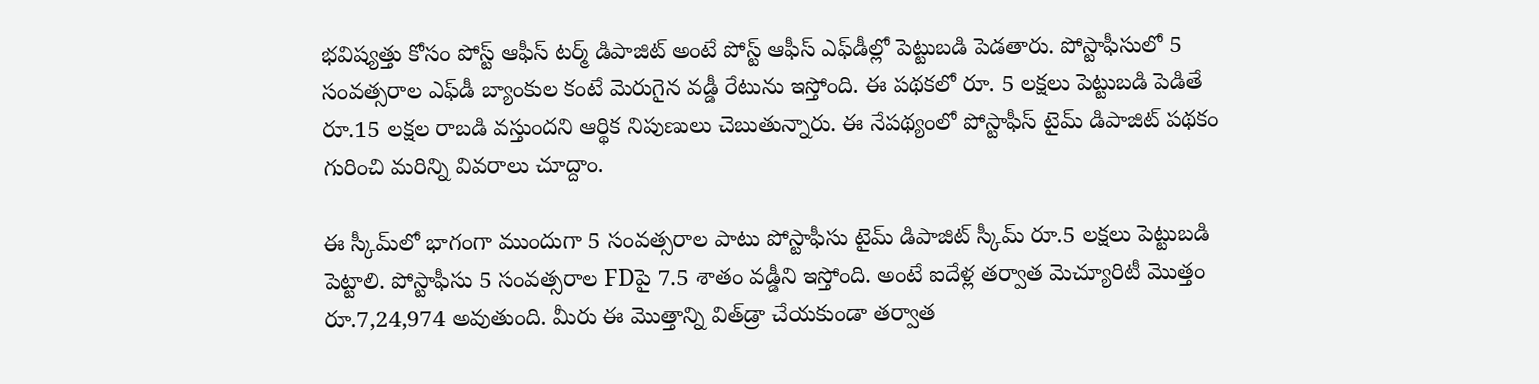భవిష్యత్తు కోసం పోస్ట్ ఆఫీస్ టర్మ్ డిపాజిట్ అంటే పోస్ట్ ఆఫీస్ ఎఫ్‌డీల్లో పెట్టుబడి పెడతారు. పోస్టాఫీసులో 5 సంవత్సరాల ఎఫ్‌డీ బ్యాంకుల కంటే మెరుగైన వడ్డీ రేటును ఇస్తోంది. ఈ పథకలో రూ. 5 లక్షలు పెట్టుబడి పెడితే రూ.15 లక్షల రాబడి వస్తుందని ఆర్థిక నిపుణులు చెబుతున్నారు. ఈ నేపథ్యంలో పోస్టాఫీస్ టైమ్ డిపాజిట్ పథకం గురించి మరిన్ని వివరాలు చూద్దాం.

ఈ స్కీమ్‌లో భాగంగా ముందుగా 5 సంవత్సరాల పాటు పోస్టాఫీసు టైమ్ డిపాజిట్ స్కీమ్ రూ.5 లక్షలు పెట్టుబడి పెట్టాలి. పోస్టాఫీసు 5 సంవత్సరాల FDపై 7.5 శాతం వడ్డీని ఇస్తోంది. అంటే ఐదేళ్ల తర్వాత మెచ్యూరిటీ మొత్తం రూ.7,24,974 అవుతుంది. మీరు ఈ మొత్తాన్ని విత్‌డ్రా చేయకుండా తర్వాత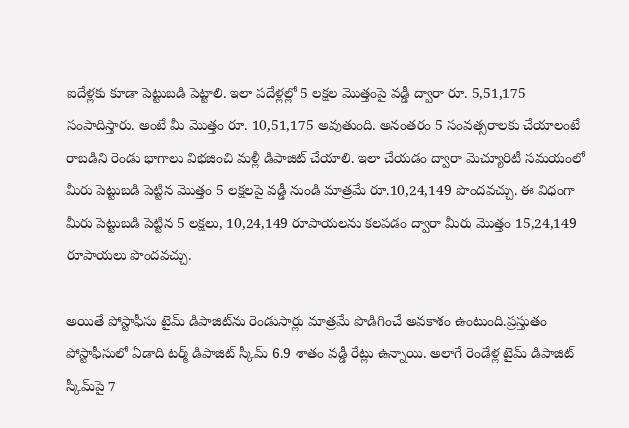ఐదేళ్లకు కూడా పెట్టుబడి పెట్టాలి. ఇలా పదేళ్లల్లో 5 లక్షల మొత్తంపై వడ్డీ ద్వారా రూ. 5,51,175 సంపాదిస్తారు. అంటే మీ మొత్తం రూ. 10,51,175 అవుతుంది. అనంతరం 5 సంవత్సరాలకు చేయాలంటే రాబడిని రెండు భాగాలు విభజించి మళ్లీ డిపాజిట్ చేయాలి. ఇలా చేయడం ద్వారా మెచ్యూరిటీ సమయంలో మీరు పెట్టుబడి పెట్టిన మొత్తం 5 లక్షలపై వడ్డీ నుండి మాత్రమే రూ.10,24,149 పొందవచ్చు. ఈ విధంగా మీరు పెట్టుబడి పెట్టిన 5 లక్షలు, 10,24,149 రూపాయలను కలపడం ద్వారా మీరు మొత్తం 15,24,149 రూపాయలు పొందవచ్చు.

అయితే పోస్టాఫీసు టైమ్ డిపాజిట్‌ను రెండుసార్లు మాత్రమే పొడిగించే అవకాశం ఉంటుంది.ప్రస్తుతం పోస్టాఫీసులో ఏడాది టర్మ్ డిపాజిట్ స్కీమ్ 6.9 శాతం వడ్డీ రేట్లు ఉన్నాయి. అలాగే రెండేళ్ల టైమ్ డిపాజిట్ స్కీమ్‌పై 7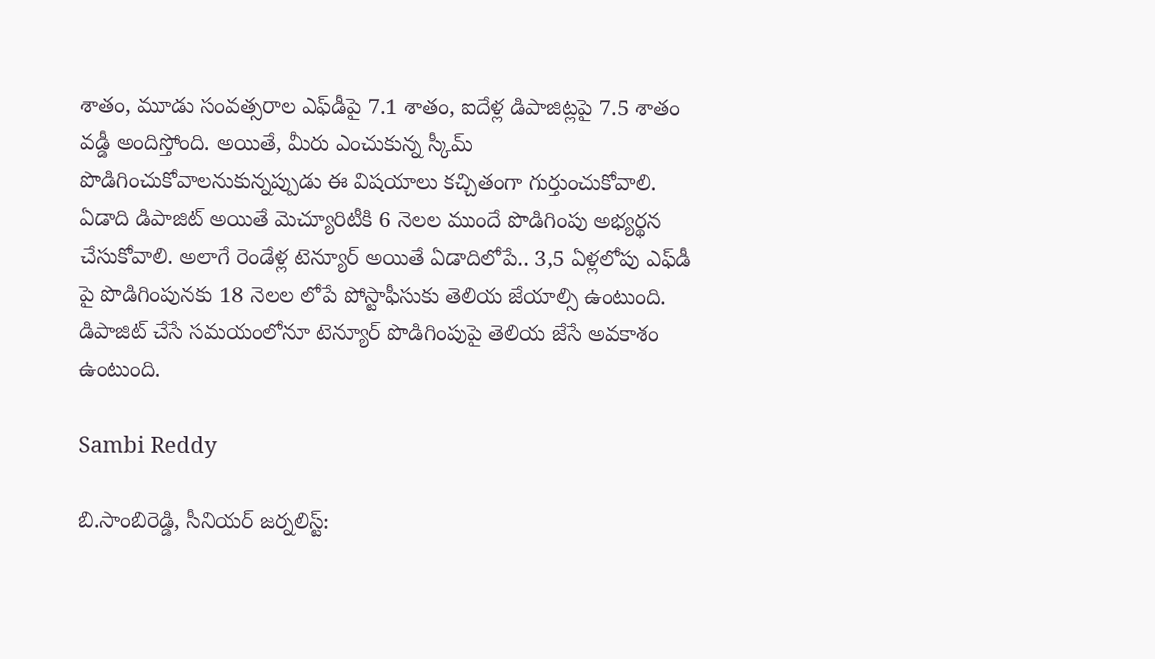శాతం, మూడు సంవత్సరాల ఎఫ్‌డీపై 7.1 శాతం, ఐదేళ్ల డిపాజిట్లపై 7.5 శాతం వడ్డీ అందిస్తోంది. అయితే, మీరు ఎంచుకున్న స్కీమ్ పొడిగించుకోవాలనుకున్నప్పుడు ఈ విషయాలు కచ్చితంగా గుర్తుంచుకోవాలి. ఏడాది డిపాజిట్ అయితే మెచ్యూరిటీకి 6 నెలల ముందే పొడిగింపు అభ్యర్థన చేసుకోవాలి. అలాగే రెండేళ్ల టెన్యూర్ అయితే ఏడాదిలోపే.. 3,5 ఏళ్లలోపు ఎఫ్‌డీ పై పొడిగింపునకు 18 నెలల లోపే పోస్టాఫీసుకు తెలియ జేయాల్సి ఉంటుంది. డిపాజిట్ చేసే సమయంలోనూ టెన్యూర్ పొడిగింపుపై తెలియ జేసే అవకాశం ఉంటుంది.

Sambi Reddy

బి.సాంబిరెడ్డి, సీనియర్ జర్నలిస్ట్: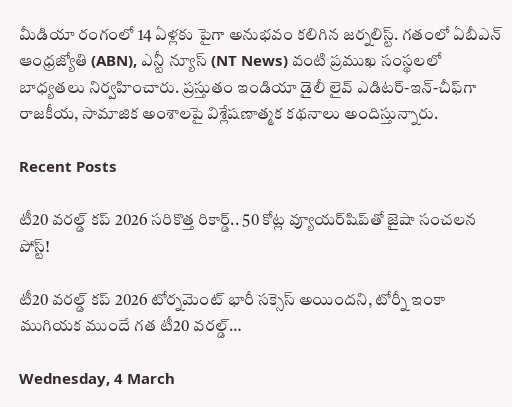మీడియా రంగంలో 14 ఏళ్లకు పైగా అనుభవం కలిగిన జర్నలిస్ట్. గతంలో ఏబీఎన్ ఆంధ్ర‌జ్యోతి (ABN), ఎన్టీ న్యూస్ (NT News) వంటి ప్రముఖ సంస్థలలో బాధ్యతలు నిర్వహించారు. ప్రస్తుతం ఇండియా డైలీ లైవ్ ఎడిటర్-ఇన్-చీఫ్‌గా రాజకీయ, సామాజిక అంశాలపై విశ్లేషణాత్మక కథనాలు అందిస్తున్నారు.

Recent Posts

టీ20 వరల్డ్ కప్ 2026 సరికొత్త రికార్డ్.. 50 కోట్ల వ్యూయర్‌షిప్‌తో జైషా సంచలన పోస్ట్!

టీ20 వ‌ర‌ల్డ్ క‌ప్ 2026 టోర్న‌మెంట్ భారీ స‌క్సెస్ అయింద‌ని, టోర్నీ ఇంకా ముగియ‌క ముందే గ‌త టీ20 వ‌ర‌ల్డ్…

Wednesday, 4 March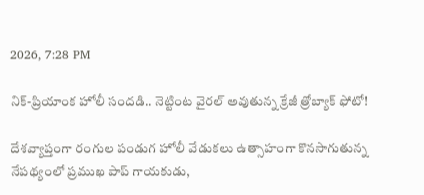2026, 7:28 PM

నిక్-ప్రియాంక హోలీ సందడి.. నెట్టింట వైరల్ అవుతున్న క్రేజీ త్రోబ్యాక్ ఫోటో!

దేశవ్యాప్తంగా రంగుల పండుగ హోలీ వేడుకలు ఉత్సాహంగా కొనసాగుతున్న నేప‌థ్యంలో ప్రముఖ పాప్‌ గాయకుడు,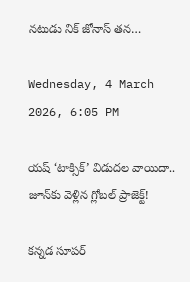నటుడు నిక్ జోనాస్ తన…

Wednesday, 4 March 2026, 6:05 PM

యష్ ‘టాక్సిక్’ విడుదల వాయిదా.. జూన్‌కు వెళ్లిన గ్లోబల్ ప్రాజెక్ట్!

కన్నడ సూపర్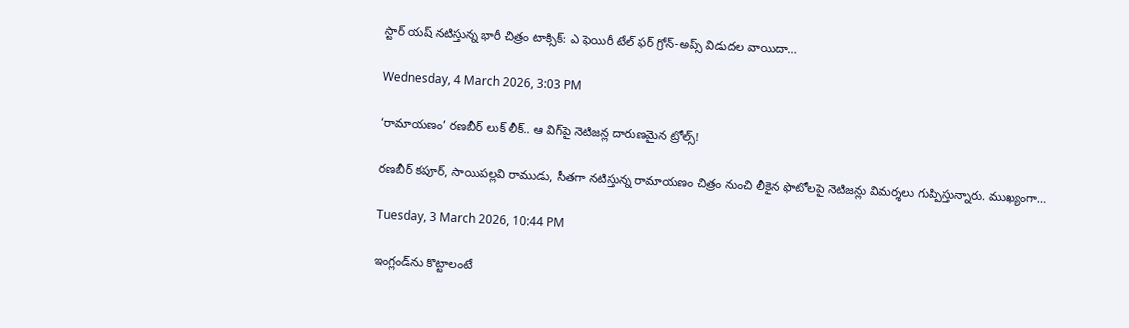స్టార్ యష్ నటిస్తున్న భారీ చిత్రం టాక్సిక్‌: ఎ ఫెయిరీ టేల్ ఫ‌ర్ గ్రోన్‌-అప్స్ విడుదల వాయిదా…

Wednesday, 4 March 2026, 3:03 PM

‘రామాయణం’ రణబీర్ లుక్ లీక్.. ఆ విగ్‌పై నెటిజన్ల దారుణమైన ట్రోల్స్!

ర‌ణ‌బీర్ క‌పూర్‌, సాయిప‌ల్లవి రాముడు, సీత‌గా న‌టిస్తున్న రామాయ‌ణం చిత్రం నుంచి లీకైన ఫొటోల‌పై నెటిజ‌న్లు విమ‌ర్శ‌లు గుప్పిస్తున్నారు. ముఖ్యంగా…

Tuesday, 3 March 2026, 10:44 PM

ఇంగ్లండ్‌ను కొట్టాలంటే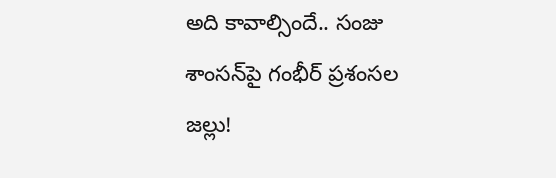అది కావాల్సిందే.. సంజు శాంసన్‌పై గంభీర్ ప్రశంసల జల్లు!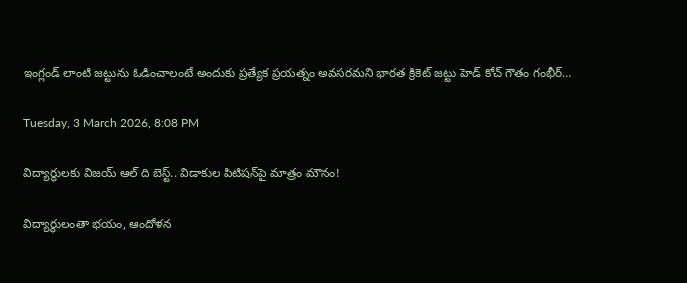ఇంగ్లండ్ లాంటి జ‌ట్టును ఓడించాలంటే అందుకు ప్ర‌త్యేక ప్ర‌య‌త్నం అవ‌స‌ర‌మ‌ని భార‌త క్రికెట్ జ‌ట్టు హెడ్ కోచ్ గౌతం గంభీర్…

Tuesday, 3 March 2026, 8:08 PM

విద్యార్థులకు విజయ్ ఆల్ ది బెస్ట్.. విడాకుల పిటిషన్‌పై మాత్రం మౌనం!

విద్యార్థులంతా భ‌యం, ఆందోళ‌న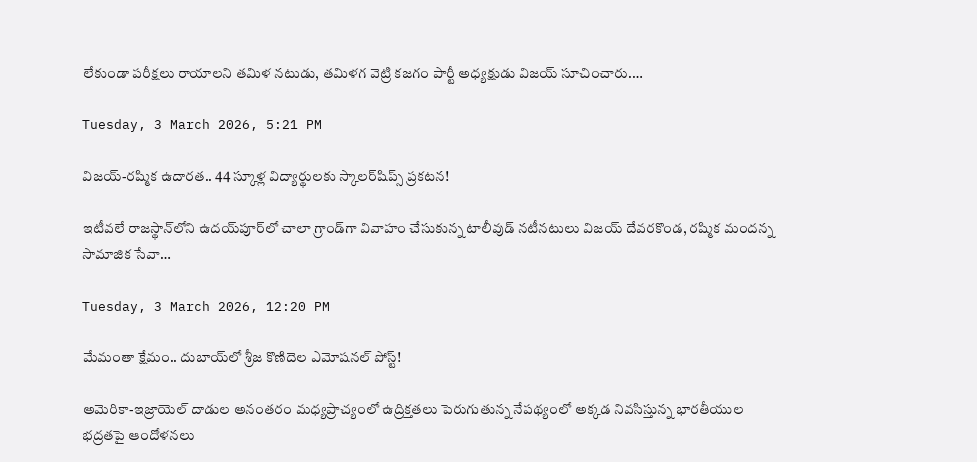లేకుండా ప‌రీక్ష‌లు రాయాల‌ని త‌మిళ న‌టుడు, త‌మిళ‌గ వెట్రి క‌జ‌గం పార్టీ అధ్య‌క్షుడు విజ‌య్ సూచించారు.…

Tuesday, 3 March 2026, 5:21 PM

విజయ్-రష్మిక ఉదారత.. 44 స్కూళ్ల విద్యార్థులకు స్కాలర్‌షిప్స్ ప్రకటన!

ఇటీవ‌లే రాజ‌స్థాన్‌లోని ఉద‌య్‌పూర్‌లో చాలా గ్రాండ్‌గా వివాహం చేసుకున్న టాలీవుడ్ న‌టీన‌టులు విజ‌య్ దేవ‌ర‌కొండ‌, ర‌ష్మిక మంద‌న్న సామాజిక సేవా…

Tuesday, 3 March 2026, 12:20 PM

మేమంతా క్షేమం.. దుబాయ్‌లో శ్రీజ కొణిదెల ఎమోషనల్ పోస్ట్!

అమెరికా-ఇజ్రాయెల్ దాడుల అనంతరం మధ్యప్రాచ్యంలో ఉద్రిక్తతలు పెరుగుతున్న నేపథ్యంలో అక్కడ నివసిస్తున్న భారతీయుల భద్రతపై ఆందోళనలు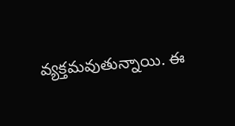వ్యక్తమవుతున్నాయి. ఈ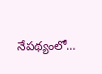నేపథ్యంలో…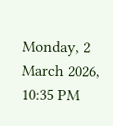Monday, 2 March 2026, 10:35 PM